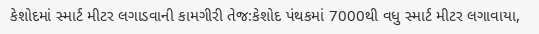કેશોદમાં સ્માર્ટ મીટર લગાડવાની કામગીરી તેજ:કેશોદ પંથકમાં 7000થી વધુ સ્માર્ટ મીટર લગાવાયા,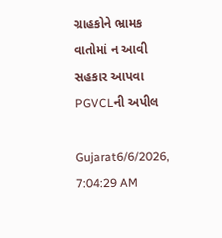ગ્રાહકોને ભ્રામક વાતોમાં ન આવી સહકાર આપવા PGVCLની અપીલ

Gujarat6/6/2026, 7:04:29 AM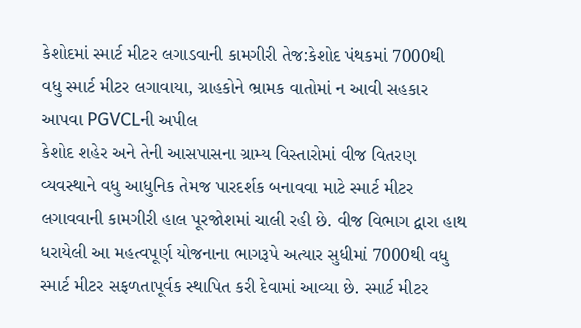કેશોદમાં સ્માર્ટ મીટર લગાડવાની કામગીરી તેજ:કેશોદ પંથકમાં 7000થી વધુ સ્માર્ટ મીટર લગાવાયા, ગ્રાહકોને ભ્રામક વાતોમાં ન આવી સહકાર આપવા PGVCLની અપીલ
કેશોદ શહેર અને તેની આસપાસના ગ્રામ્ય વિસ્તારોમાં વીજ વિતરણ વ્યવસ્થાને વધુ આધુનિક તેમજ પારદર્શક બનાવવા માટે સ્માર્ટ મીટર લગાવવાની કામગીરી હાલ પૂરજોશમાં ચાલી રહી છે. વીજ વિભાગ દ્વારા હાથ ધરાયેલી આ મહત્વપૂર્ણ યોજનાના ભાગરૂપે અત્યાર સુધીમાં 7000થી વધુ સ્માર્ટ મીટર સફળતાપૂર્વક સ્થાપિત કરી દેવામાં આવ્યા છે. સ્માર્ટ મીટર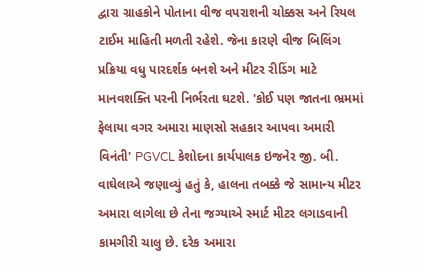દ્વારા ગ્રાહકોને પોતાના વીજ વપરાશની ચોક્કસ અને રિયલ ટાઈમ માહિતી મળતી રહેશે. જેના કારણે વીજ બિલિંગ પ્રક્રિયા વધુ પારદર્શક બનશે અને મીટર રીડિંગ માટે માનવશક્તિ પરની નિર્ભરતા ઘટશે. 'કોઈ પણ જાતના ભ્રમમાં ફેલાયા વગર અમારા માણસો સહકાર આપવા અમારી વિનંતી' PGVCL કેશોદના કાર્યપાલક ઇજનેર જી. બી. વાઘેલાએ જણાવ્યું હતું કે, હાલના તબક્કે જે સામાન્ય મીટર અમારા લાગેલા છે તેના જગ્યાએ સ્માર્ટ મીટર લગાડવાની કામગીરી ચાલુ છે. દરેક અમારા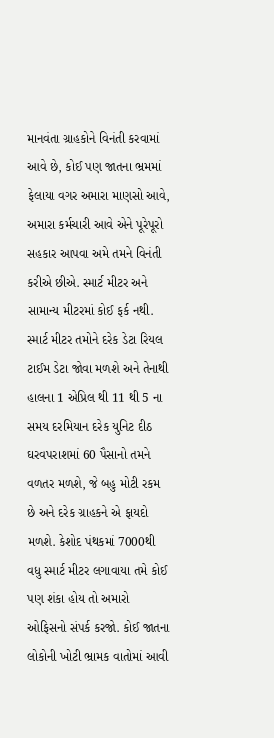માનવંતા ગ્રાહકોને વિનંતી કરવામાં આવે છે, કોઈ પણ જાતના ભ્રમમાં ફેલાયા વગર અમારા માણસો આવે, અમારા કર્મચારી આવે એને પૂરેપૂરો સહકાર આપવા અમે તમને વિનંતી કરીએ છીએ. સ્માર્ટ મીટર અને સામાન્ય મીટરમાં કોઈ ફર્ક નથી. સ્માર્ટ મીટર તમોને દરેક ડેટા રિયલ ટાઈમ ડેટા જોવા મળશે અને તેનાથી હાલના 1 એપ્રિલ થી 11 થી 5 ના સમય દરમિયાન દરેક યુનિટ દીઠ ઘરવપરાશમાં 60 પૈસાનો તમને વળતર મળશે, જે બહુ મોટી રકમ છે અને દરેક ગ્રાહકને એ ફાયદો મળશે. કેશોદ પંથકમાં 7000થી વધુ સ્માર્ટ મીટર લગાવાયા તમે કોઈ પણ શંકા હોય તો અમારો ઓફિસનો સંપર્ક કરજો. કોઈ જાતના લોકોની ખોટી ભ્રામક વાતોમાં આવી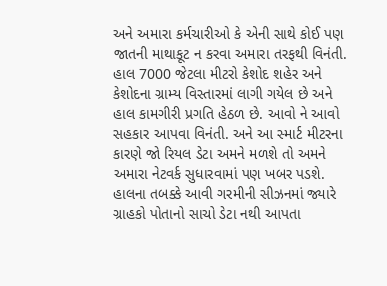અને અમારા કર્મચારીઓ કે એની સાથે કોઈ પણ જાતની માથાકૂટ ન કરવા અમારા તરફથી વિનંતી. હાલ 7000 જેટલા મીટરો કેશોદ શહેર અને કેશોદના ગ્રામ્ય વિસ્તારમાં લાગી ગયેલ છે અને હાલ કામગીરી પ્રગતિ હેઠળ છે. આવો ને આવો સહકાર આપવા વિનંતી. અને આ સ્માર્ટ મીટરના કારણે જો રિયલ ડેટા અમને મળશે તો અમને અમારા નેટવર્ક સુધારવામાં પણ ખબર પડશે. હાલના તબક્કે આવી ગરમીની સીઝનમાં જ્યારે ગ્રાહકો પોતાનો સાચો ડેટા નથી આપતા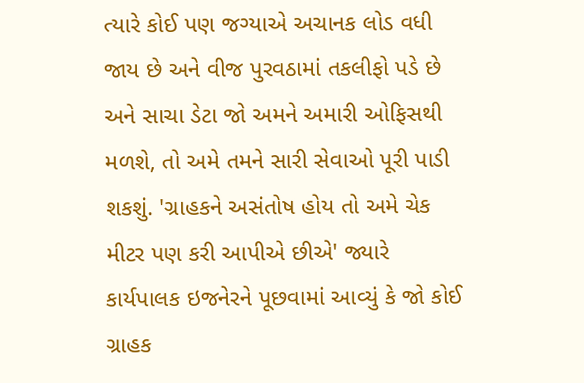ત્યારે કોઈ પણ જગ્યાએ અચાનક લોડ વધી જાય છે અને વીજ પુરવઠામાં તકલીફો પડે છે અને સાચા ડેટા જો અમને અમારી ઓફિસથી મળશે, તો અમે તમને સારી સેવાઓ પૂરી પાડી શકશું. 'ગ્રાહકને અસંતોષ હોય તો અમે ચેક મીટર પણ કરી આપીએ છીએ' જ્યારે કાર્યપાલક ઇજનેરને પૂછવામાં આવ્યું કે જો કોઈ ગ્રાહક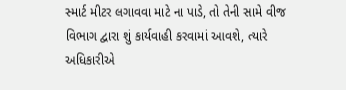સ્માર્ટ મીટર લગાવવા માટે ના પાડે, તો તેની સામે વીજ વિભાગ દ્વારા શું કાર્યવાહી કરવામાં આવશે, ત્યારે અધિકારીએ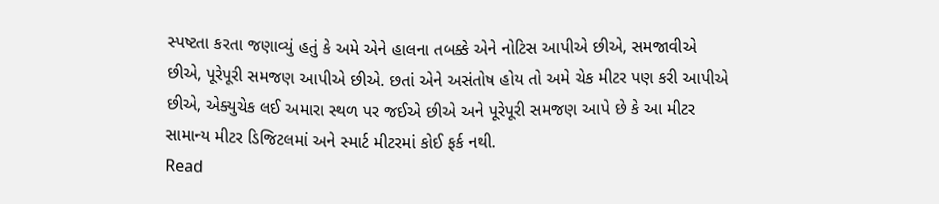સ્પષ્ટતા કરતા જણાવ્યું હતું કે અમે એને હાલના તબક્કે એને નોટિસ આપીએ છીએ, સમજાવીએ છીએ, પૂરેપૂરી સમજણ આપીએ છીએ. છતાં એને અસંતોષ હોય તો અમે ચેક મીટર પણ કરી આપીએ છીએ, એક્યુચેક લઈ અમારા સ્થળ પર જઈએ છીએ અને પૂરેપૂરી સમજણ આપે છે કે આ મીટર સામાન્ય મીટર ડિજિટલમાં અને સ્માર્ટ મીટરમાં કોઈ ફર્ક નથી.
Read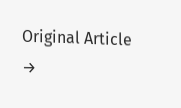Original Article →